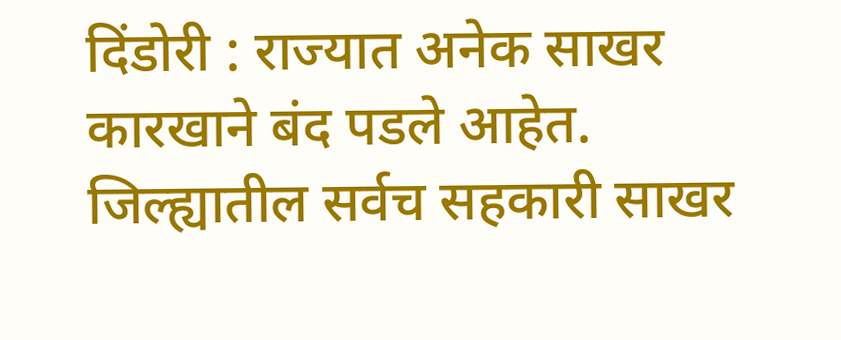दिंडोरी : राज्यात अनेक साखर कारखाने बंद पडले आहेत. जिल्ह्यातील सर्वच सहकारी साखर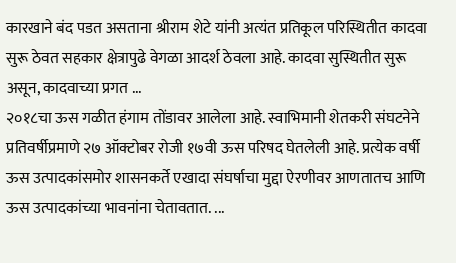कारखाने बंद पडत असताना श्रीराम शेटे यांनी अत्यंत प्रतिकूल परिस्थितीत कादवा सुरू ठेवत सहकार क्षेत्रापुढे वेगळा आदर्श ठेवला आहे. कादवा सुस्थितीत सुरू असून, कादवाच्या प्रगत ...
२०१८चा ऊस गळीत हंगाम तोंडावर आलेला आहे. स्वाभिमानी शेतकरी संघटनेने प्रतिवर्षीप्रमाणे २७ ऑक्टोबर रोजी १७वी ऊस परिषद घेतलेली आहे. प्रत्येक वर्षी ऊस उत्पादकांसमोर शासनकर्ते एखादा संघर्षाचा मुद्दा ऐरणीवर आणतातच आणि ऊस उत्पादकांच्या भावनांना चेतावतात. ...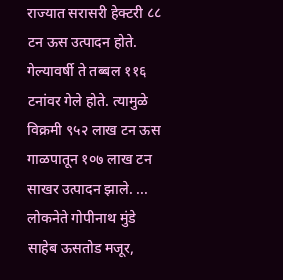राज्यात सरासरी हेक्टरी ८८ टन ऊस उत्पादन होते. गेल्यावर्षी ते तब्बल ११६ टनांवर गेले होते. त्यामुळे विक्रमी ९५२ लाख टन ऊस गाळपातून १०७ लाख टन साखर उत्पादन झाले. ...
लोकनेते गोपीनाथ मुंडे साहेब ऊसतोड मजूर,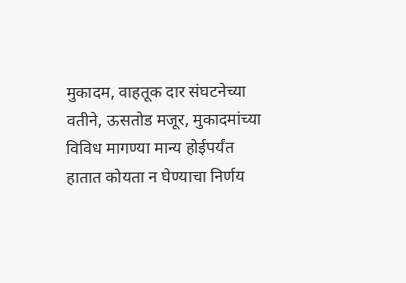मुकादम, वाहतूक दार संघटनेच्या वतीने, ऊसतोड मजूर, मुकादमांच्या विविध मागण्या मान्य होईपर्यंत हातात कोयता न घेण्याचा निर्णय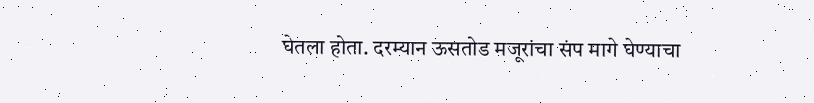घेतला होता. दरम्यान ऊसतोड मजूरांचा संप मागे घेण्याचा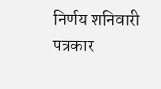निर्णय शनिवारी पत्रकार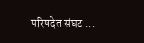परिषदेत संघट ...